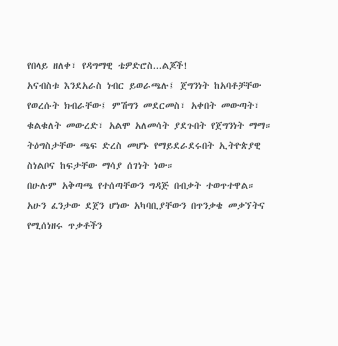የበላይ ዘለቀ፣ የዳግማዊ ቴዎድሮስ...ልጆች!
አናብስቱ እንደአራስ ነብር ይወራጫሉ፤ ጀግንነት ከአባቶቻቸው የወረሱት ክብራቸው፤ ምሽግን መደርመስ፣ አቀበት መውጣት፣ ቁልቁለት መውረድ፣ አልሞ አለመሳት ያደጉበት የጀግንነት ማማ። ትዕግስታቸው ጫፍ ድረስ መሆኑ የማይደራደሩበት ኢትዮጵያዊ ስነልቦና ከፍታቸው ማሳያ ሰገነት ነው።
በሁሉም አቅጣጫ የተሰጣቸውን ግዳጅ በብቃት ተወጥተዋል። አሁን ፈንታው ደጀን ሆነው አካባቢያቸውን በጥንቃቄ መቃኘትና የሚሰነዘሩ ጥቃቶችን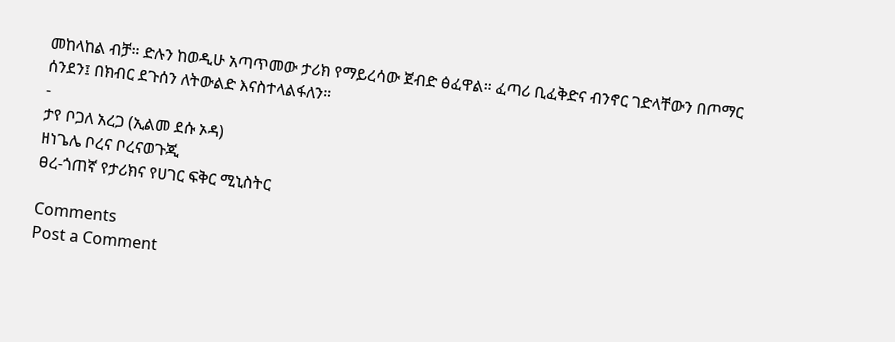መከላከል ብቻ። ድሉን ከወዲሁ አጣጥመው ታሪክ የማይረሳው ጀብድ ፅፈዋል። ፈጣሪ ቢፈቅድና ብንኖር ገድላቸውን በጦማር ሰንደን፤ በክብር ደጉሰን ለትውልድ እናስተላልፋለን።
-
ታየ ቦጋለ አረጋ (ኢልመ ደሱ ኦዳ)
ዘነጌሌ ቦረና ቦረናወጉጂ
ፀረ-ጎጠኛ የታሪክና የሀገር ፍቅር ሚኒስትር

Comments
Post a Comment